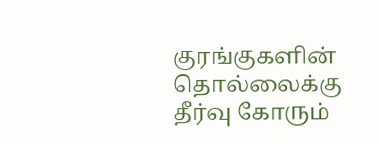குரங்குகளின் தொல்லைக்கு தீர்வு கோரும்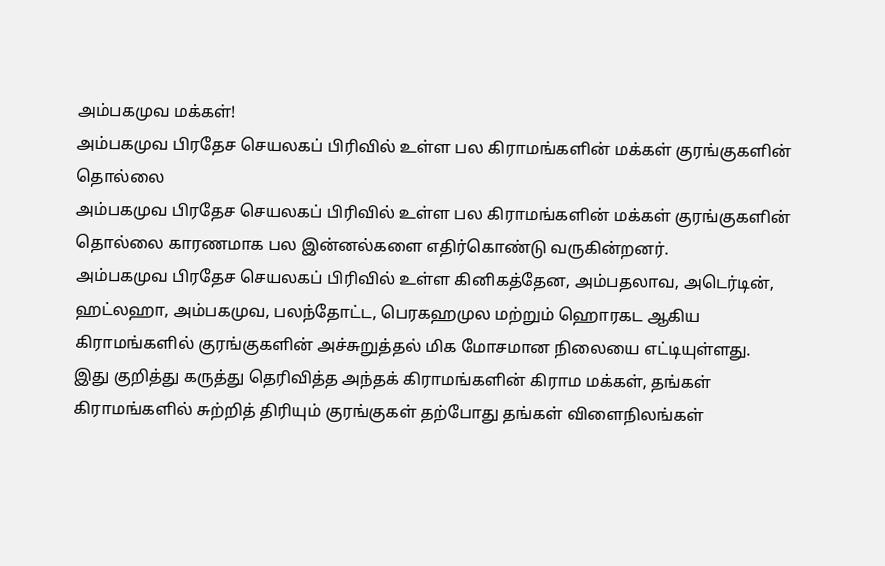அம்பகமுவ மக்கள்!
அம்பகமுவ பிரதேச செயலகப் பிரிவில் உள்ள பல கிராமங்களின் மக்கள் குரங்குகளின் தொல்லை
அம்பகமுவ பிரதேச செயலகப் பிரிவில் உள்ள பல கிராமங்களின் மக்கள் குரங்குகளின் தொல்லை காரணமாக பல இன்னல்களை எதிர்கொண்டு வருகின்றனர்.
அம்பகமுவ பிரதேச செயலகப் பிரிவில் உள்ள கினிகத்தேன, அம்பதலாவ, அடெர்டின், ஹட்லஹா, அம்பகமுவ, பலந்தோட்ட, பெரகஹமுல மற்றும் ஹொரகட ஆகிய கிராமங்களில் குரங்குகளின் அச்சுறுத்தல் மிக மோசமான நிலையை எட்டியுள்ளது.
இது குறித்து கருத்து தெரிவித்த அந்தக் கிராமங்களின் கிராம மக்கள், தங்கள் கிராமங்களில் சுற்றித் திரியும் குரங்குகள் தற்போது தங்கள் விளைநிலங்கள்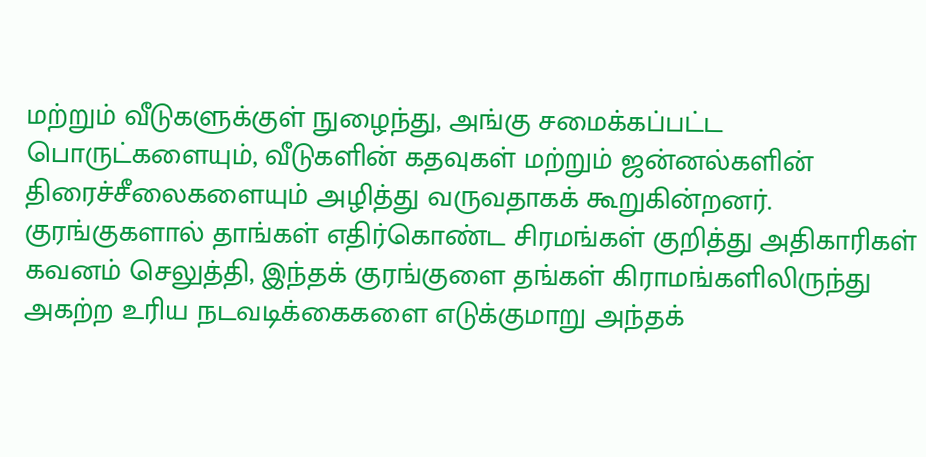மற்றும் வீடுகளுக்குள் நுழைந்து, அங்கு சமைக்கப்பட்ட பொருட்களையும், வீடுகளின் கதவுகள் மற்றும் ஜன்னல்களின் திரைச்சீலைகளையும் அழித்து வருவதாகக் கூறுகின்றனர்.
குரங்குகளால் தாங்கள் எதிர்கொண்ட சிரமங்கள் குறித்து அதிகாரிகள் கவனம் செலுத்தி, இந்தக் குரங்குளை தங்கள் கிராமங்களிலிருந்து அகற்ற உரிய நடவடிக்கைகளை எடுக்குமாறு அந்தக்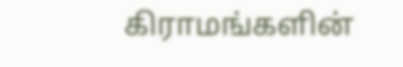கிராமங்களின்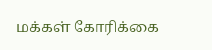மக்கள் கோரிக்கை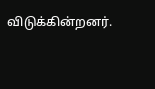விடுக்கின்றனர்.